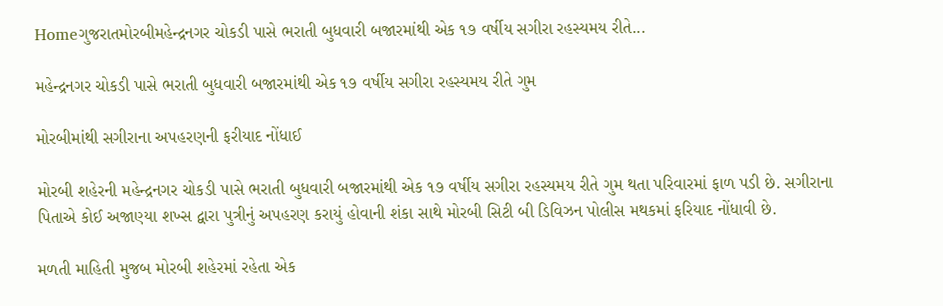Homeગુજરાતમોરબીમહેન્દ્રનગર ચોકડી પાસે ભરાતી બુધવારી બજારમાંથી એક ૧૭ વર્ષીય સગીરા રહસ્યમય રીતે...

મહેન્દ્રનગર ચોકડી પાસે ભરાતી બુધવારી બજારમાંથી એક ૧૭ વર્ષીય સગીરા રહસ્યમય રીતે ગુમ

મોરબીમાંથી સગીરાના અપહરણની ફરીયાદ નોંધાઈ

મોરબી શહેરની મહેન્દ્રનગર ચોકડી પાસે ભરાતી બુધવારી બજારમાંથી એક ૧૭ વર્ષીય સગીરા રહસ્યમય રીતે ગુમ થતા પરિવારમાં ફાળ પડી છે. સગીરાના પિતાએ કોઈ અજાણ્યા શખ્સ દ્વારા પુત્રીનું અપહરણ કરાયું હોવાની શંકા સાથે મોરબી સિટી બી ડિવિઝન પોલીસ મથકમાં ફરિયાદ નોંધાવી છે.

મળતી માહિતી મુજબ મોરબી શહેરમાં રહેતા એક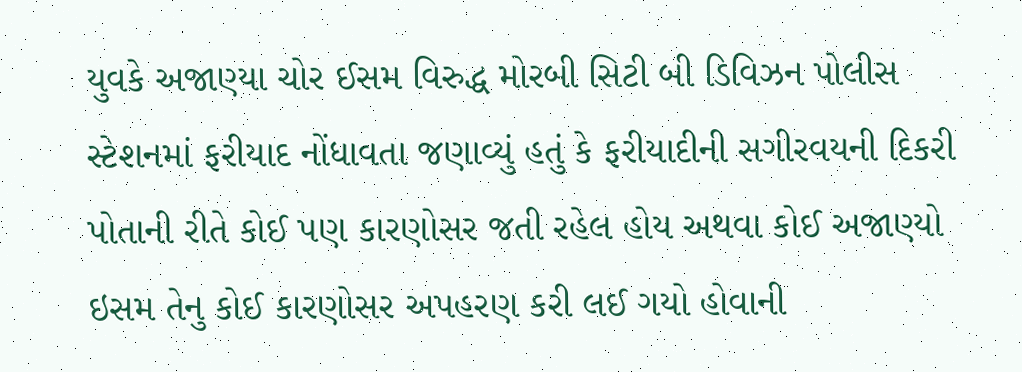યુવકે અજાણ્યા ચોર ઈસમ વિરુદ્ધ મોરબી સિટી બી ડિવિઝન પોલીસ સ્ટેશનમાં ફરીયાદ નોંધાવતા જણાવ્યું હતું કે ફરીયાદીની સગીરવયની દિકરી પોતાની રીતે કોઈ પણ કારણોસર જતી રહેલ હોય અથવા કોઈ અજાણ્યો ઇસમ તેનુ કોઈ કારણોસર અપહરણ કરી લઈ ગયો હોવાની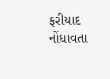ફરીયાદ નોંધાવતા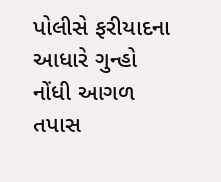પોલીસે ફરીયાદના આધારે ગુન્હો નોંધી આગળ તપાસ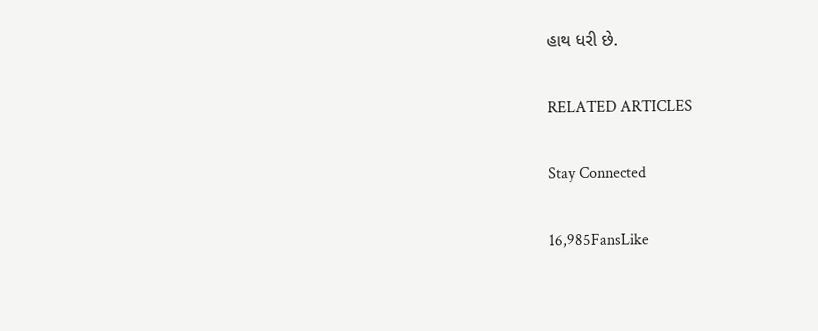હાથ ધરી છે.

RELATED ARTICLES

Stay Connected

16,985FansLike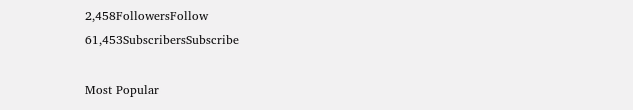2,458FollowersFollow
61,453SubscribersSubscribe

Most Popular